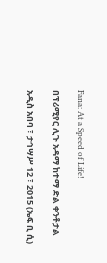Fana: At a Speed of Life!

በፕሪሚየር ሊጉ አዳማ ከተማ ድል ቀንቶታል

አዲስ አበባ ፣ ታኅሣሥ 12 ፣ 2015 (ኤፍ ቢ ሲ)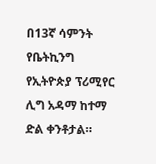በ13ኛ ሳምንት የቤትኪንግ የኢትዮጵያ ፕሪሚየር ሊግ አዳማ ከተማ ድል ቀንቶታል።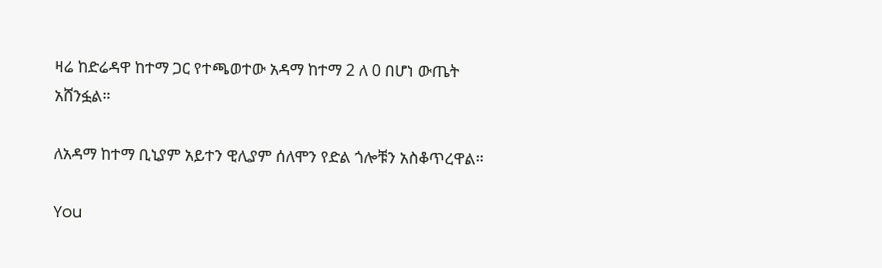ዛሬ ከድሬዳዋ ከተማ ጋር የተጫወተው አዳማ ከተማ 2 ለ 0 በሆነ ውጤት አሸንፏል።

ለአዳማ ከተማ ቢኒያም አይተን ዊሊያም ሰለሞን የድል ጎሎቹን አስቆጥረዋል።

You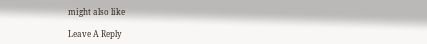might also like

Leave A Reply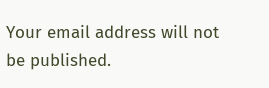Your email address will not be published.